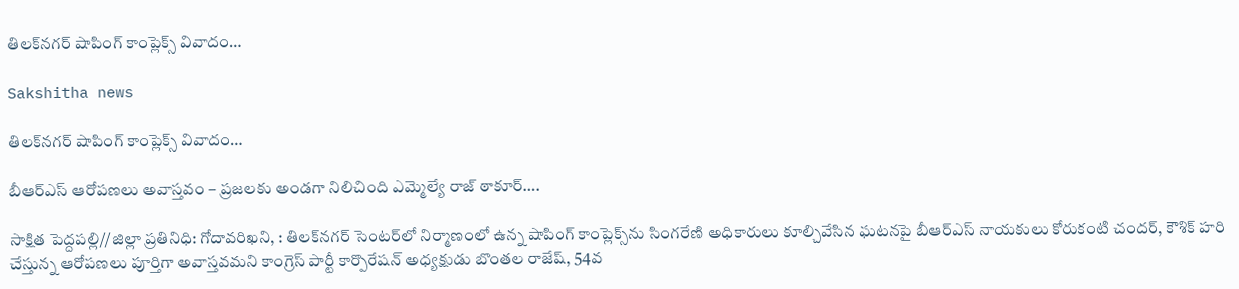తిలక్‌నగర్ షాపింగ్ కాంప్లెక్స్ వివాదం…

Sakshitha news

తిలక్‌నగర్ షాపింగ్ కాంప్లెక్స్ వివాదం…

బీఆర్ఎస్ ఆరోపణలు అవాస్తవం – ప్రజలకు అండగా నిలిచింది ఎమ్మెల్యే రాజ్ ఠాకూర్….

సాక్షిత పెద్దపల్లి//జిల్లా ప్రతినిధి: గోదావరిఖని, : తిలక్‌నగర్ సెంటర్‌లో నిర్మాణంలో ఉన్న షాపింగ్ కాంప్లెక్స్‌ను సింగరేణి అధికారులు కూల్చివేసిన ఘటనపై బీఆర్ఎస్ నాయకులు కోరుకంటి చందర్, కౌశిక్ హరి చేస్తున్న ఆరోపణలు పూర్తిగా అవాస్తవమని కాంగ్రెస్ పార్టీ కార్పొరేషన్ అధ్యక్షుడు బొంతల రాజేష్, 54వ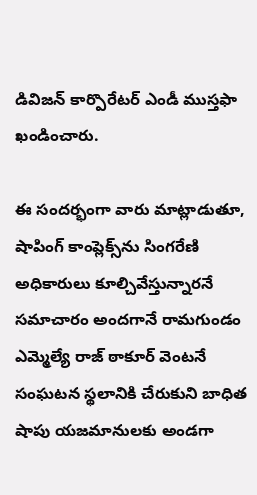డివిజన్ కార్పొరేటర్ ఎండీ ముస్తఫా ఖండించారు.

ఈ సందర్భంగా వారు మాట్లాడుతూ, షాపింగ్ కాంప్లెక్స్‌ను సింగరేణి అధికారులు కూల్చివేస్తున్నారనే సమాచారం అందగానే రామగుండం ఎమ్మెల్యే రాజ్ ఠాకూర్ వెంటనే సంఘటన స్థలానికి చేరుకుని బాధిత షాపు యజమానులకు అండగా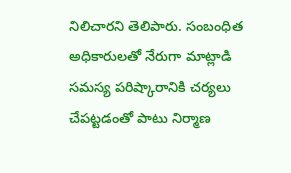నిలిచారని తెలిపారు. సంబంధిత అధికారులతో నేరుగా మాట్లాడి సమస్య పరిష్కారానికి చర్యలు చేపట్టడంతో పాటు నిర్మాణ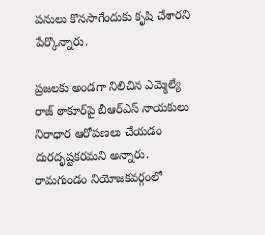పనులు కొనసాగేందుకు కృషి చేశారని పేర్కొన్నారు.

ప్రజలకు అండగా నిలిచిన ఎమ్మెల్యే రాజ్ ఠాకూర్‌పై బీఆర్ఎస్ నాయకులు నిరాధార ఆరోపణలు చేయడం దురదృష్టకరమని అన్నారు. రామగుండం నియోజకవర్గంలో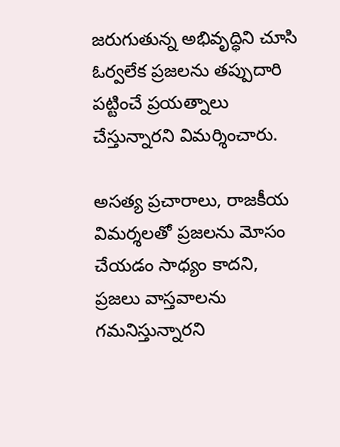జరుగుతున్న అభివృద్ధిని చూసి ఓర్వలేక ప్రజలను తప్పుదారి పట్టించే ప్రయత్నాలు చేస్తున్నారని విమర్శించారు.

అసత్య ప్రచారాలు, రాజకీయ విమర్శలతో ప్రజలను మోసం చేయడం సాధ్యం కాదని, ప్రజలు వాస్తవాలను గమనిస్తున్నారని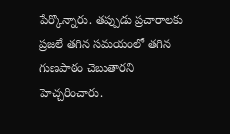పేర్కొన్నారు. తప్పుడు ప్రచారాలకు ప్రజలే తగిన సమయంలో తగిన గుణపాఠం చెబుతారని హెచ్చరించారు.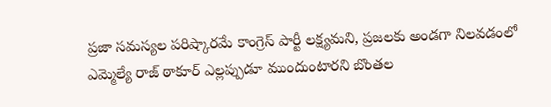ప్రజా సమస్యల పరిష్కారమే కాంగ్రెస్ పార్టీ లక్ష్యమని, ప్రజలకు అండగా నిలవడంలో ఎమ్మెల్యే రాజ్ ఠాకూర్ ఎల్లప్పుడూ ముందుంటారని బొంతల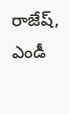రాజేష్, ఎండీ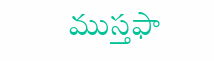ముస్తఫా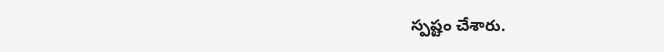స్పష్టం చేశారు.